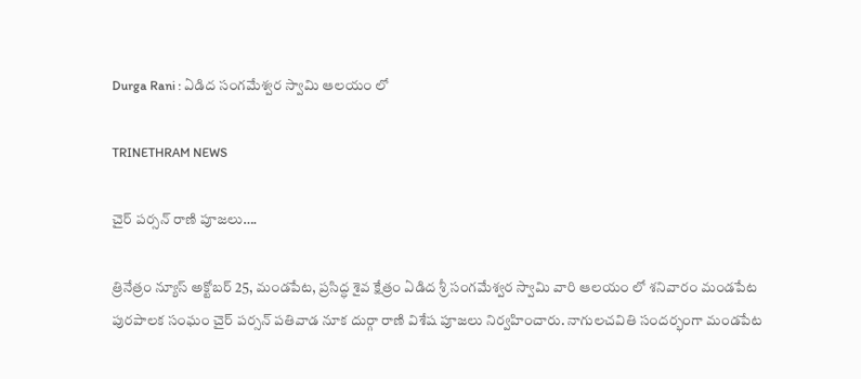Durga Rani : ఏడిద సంగమేశ్వర స్వామి ఆలయం లో

TRINETHRAM NEWS

చైర్ పర్సన్ రాణి పూజలు….

త్రినేత్రం న్యూస్ అక్టోబర్ 25, మండపేట, ప్రసిద్ధ శైవ క్షేత్రం ఏడిద శ్రీ సంగమేశ్వర స్వామి వారి ఆలయం లో శనివారం మండపేట పురపాలక సంఘం చైర్ పర్సన్ పతివాడ నూక దుర్గా రాణి విశేష పూజలు నిర్వహించారు. నాగులచవితి సందర్భంగా మండపేట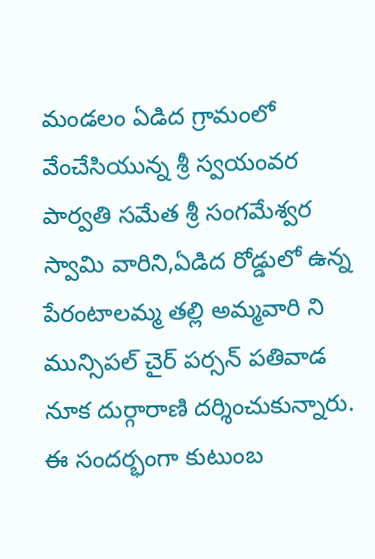మండలం ఏడిద గ్రామంలో వేంచేసియున్న శ్రీ స్వయంవర పార్వతి సమేత శ్రీ సంగమేశ్వర స్వామి వారిని,ఏడిద రోడ్డులో ఉన్న పేరంటాలమ్మ తల్లి అమ్మవారి ని మున్సిపల్ చైర్ పర్సన్ పతివాడ నూక దుర్గారాణి దర్శించుకున్నారు. ఈ సందర్భంగా కుటుంబ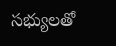సభ్యులతో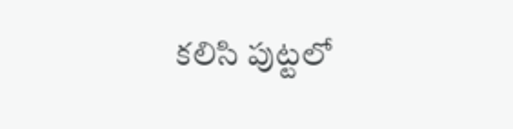కలిసి పుట్టలో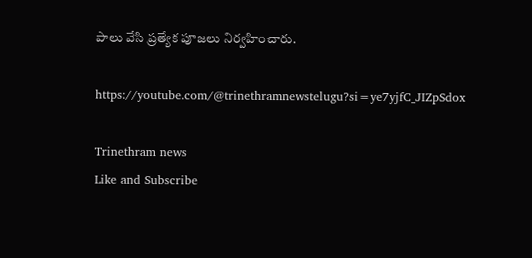పాలు వేసి ప్రత్యేక పూజలు నిర్వహించారు.

https://youtube.com/@trinethramnewstelugu?si=ye7yjfC_JIZpSdox

Trinethram news
Like and Subscribe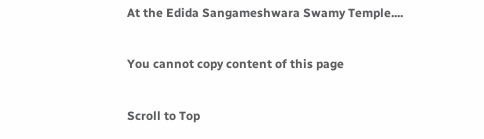At the Edida Sangameshwara Swamy Temple....

You cannot copy content of this page

Scroll to Top